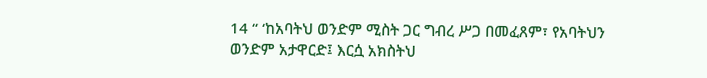14 “ ‘ከአባትህ ወንድም ሚስት ጋር ግብረ ሥጋ በመፈጸም፣ የአባትህን ወንድም አታዋርድ፤ እርሷ አክስትህ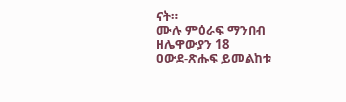ናት።
ሙሉ ምዕራፍ ማንበብ ዘሌዋውያን 18
ዐውደ-ጽሑፍ ይመልከቱ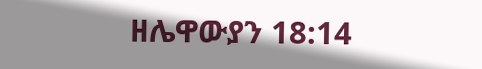ዘሌዋውያን 18:14